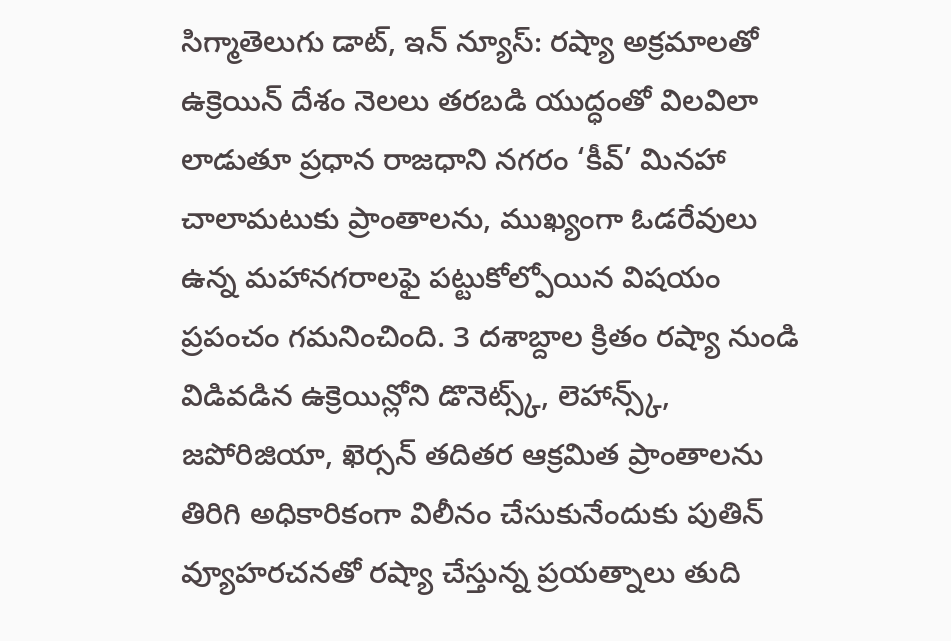సిగ్మాతెలుగు డాట్, ఇన్ న్యూస్: రష్యా అక్రమాలతో ఉక్రెయిన్ దేశం నెలలు తరబడి యుద్ధంతో విలవిలా లాడుతూ ప్రధాన రాజధాని నగరం ‘కీవ్’ మినహా చాలామటుకు ప్రాంతాలను, ముఖ్యంగా ఓడరేవులు ఉన్న మహానగరాలఫై పట్టుకోల్పోయిన విషయం ప్రపంచం గమనించింది. 3 దశాబ్దాల క్రితం రష్యా నుండి విడివడిన ఉక్రెయిన్లోని డొనెట్స్క్, లెహాన్స్క్, జపోరిజియా, ఖెర్సన్ తదితర ఆక్రమిత ప్రాంతాలను తిరిగి అధికారికంగా విలీనం చేసుకునేందుకు పుతిన్ వ్యూహరచనతో రష్యా చేస్తున్న ప్రయత్నాలు తుది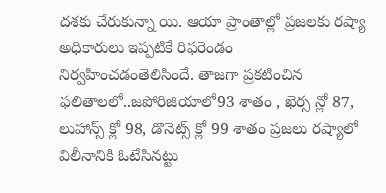దశకు చేరుకున్నా యి. ఆయా ప్రాంతాల్లో ప్రజలకు రష్యా అధికారులు ఇప్పటికే రిఫరెండం నిర్వహించడంతెలిసిందే. తాజగా ప్రకటించిన ఫలితాలలో..జపోరిజియాలో93 శాతం , ఖెర్స న్లో 87, లుహాన్స్ క్లో 98, డొనెట్స్ క్లో 99 శాతం ప్రజలు రష్యాలో విలీనానికి ఓటేసినట్టు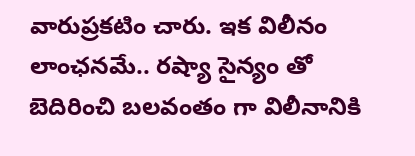వారుప్రకటిం చారు. ఇక విలీనం లాంఛనమే.. రష్యా సైన్యం తో బెదిరించి బలవంతం గా విలీనానికి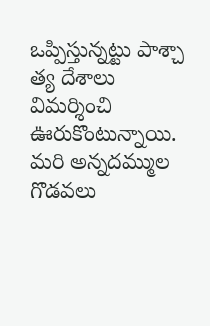ఒప్పిస్తున్నట్టు పాశ్చా త్య దేశాలు విమర్శించి ఊరుకొంటున్నాయి. మరి అన్నదమ్ముల గొడవలు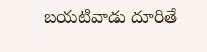బయటివాడు దూరితే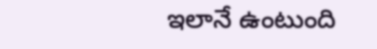ఇలానే ఉంటుంది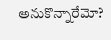అనుకొన్నారేమో?